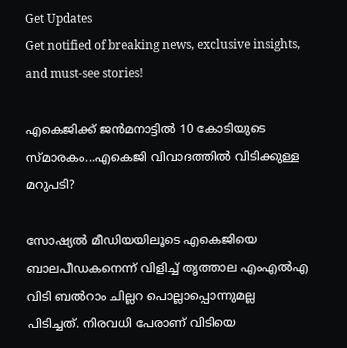Get Updates
Get notified of breaking news, exclusive insights, and must-see stories!

എകെജിക്ക് ജന്‍മനാട്ടില്‍ 10 കോടിയുടെ സ്മാരകം...എകെജി വിവാദത്തില്‍ വിടിക്കുള്ള മറുപടി?

സോഷ്യല്‍ മീഡിയയിലൂടെ എകെജിയെ ബാലപീഡകനെന്ന് വിളിച്ച് തൃത്താല എംഎല്‍എ വിടി ബല്‍റാം ചില്ലറ പൊല്ലാപ്പൊന്നുമല്ല പിടിച്ചത്. നിരവധി പേരാണ് വിടിയെ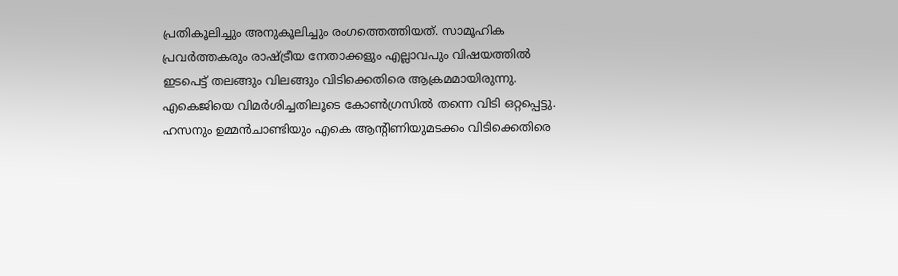പ്രതികൂലിച്ചും അനുകൂലിച്ചും രംഗത്തെത്തിയത്. സാമൂഹിക പ്രവര്‍ത്തകരും രാഷ്ട്രീയ നേതാക്കളും എല്ലാവപും വിഷയത്തില്‍ ഇടപെട്ട് തലങ്ങും വിലങ്ങും വിടിക്കെതിരെ ആക്രമമായിരുന്നു. എകെജിയെ വിമര്‍ശിച്ചതിലൂടെ കോണ്‍ഗ്രസില്‍ തന്നെ വിടി ഒറ്റപ്പെട്ടു. ഹസനും ഉമ്മന്‍ചാണ്ടിയും എകെ ആന്‍റിണിയുമടക്കം വിടിക്കെതിരെ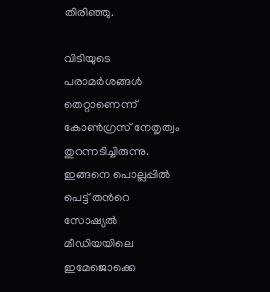തിരിഞ്ഞു.

വിടിയുടെ പരാമര്‍ശങ്ങള്‍ തെറ്റാണെന്ന് കോണ്‍ഗ്രസ് നേതൃത്വം തുറന്നടിച്ചിരുന്നു.
ഇങ്ങനെ പൊല്ലപ്പില്‍ പെട്ട് തന്‍റെ സോഷ്യല്‍ മീഡിയയിലെ ഇമേജൊക്കെ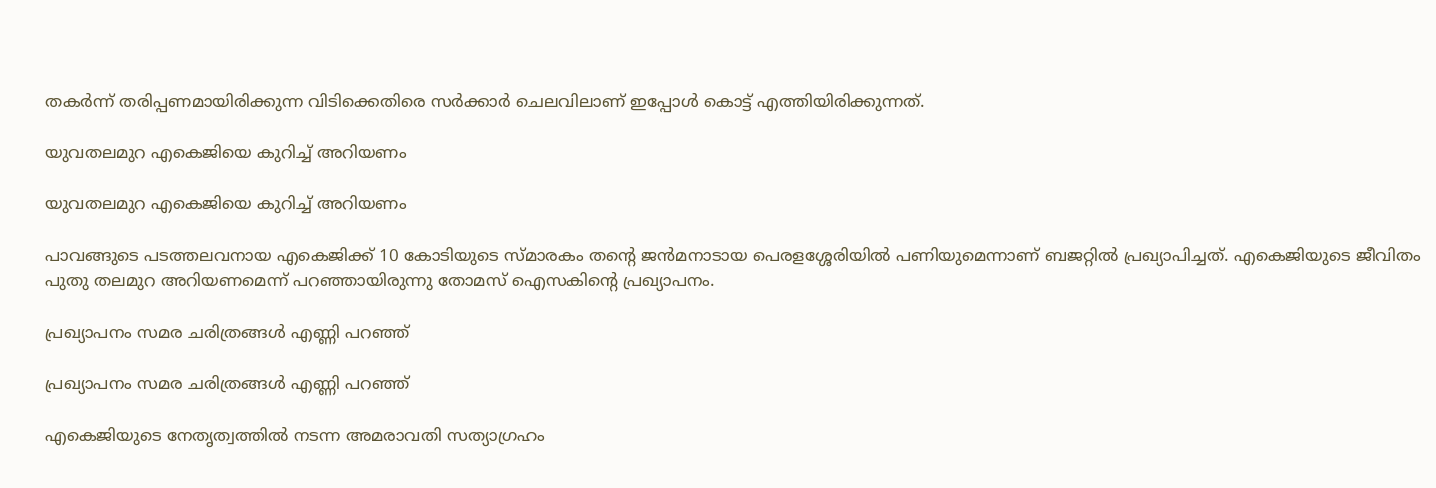തകര്‍ന്ന് തരിപ്പണമായിരിക്കുന്ന വിടിക്കെതിരെ സര്‍ക്കാര്‍ ചെലവിലാണ് ഇപ്പോള്‍ കൊട്ട് എത്തിയിരിക്കുന്നത്.

യുവതലമുറ എകെജിയെ കുറിച്ച് അറിയണം

യുവതലമുറ എകെജിയെ കുറിച്ച് അറിയണം

പാവങ്ങുടെ പടത്തലവനായ എകെജിക്ക് 10 കോടിയുടെ സ്മാരകം തന്‍റെ ജന്‍മനാടായ പെരളശ്ശേരിയില്‍ പണിയുമെന്നാണ് ബജറ്റില്‍ പ്രഖ്യാപിച്ചത്. എകെജിയുടെ ജീവിതം പുതു തലമുറ അറിയണമെന്ന് പറഞ്ഞായിരുന്നു തോമസ് ഐസകിന്‍റെ പ്രഖ്യാപനം.

പ്രഖ്യാപനം സമര ചരിത്രങ്ങള്‍ എണ്ണി പറഞ്ഞ്

പ്രഖ്യാപനം സമര ചരിത്രങ്ങള്‍ എണ്ണി പറഞ്ഞ്

എകെജിയുടെ നേതൃത്വത്തില്‍ നടന്ന അമരാവതി സത്യാഗ്രഹം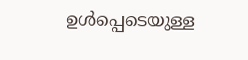ഉള്‍പ്പെടെയുള്ള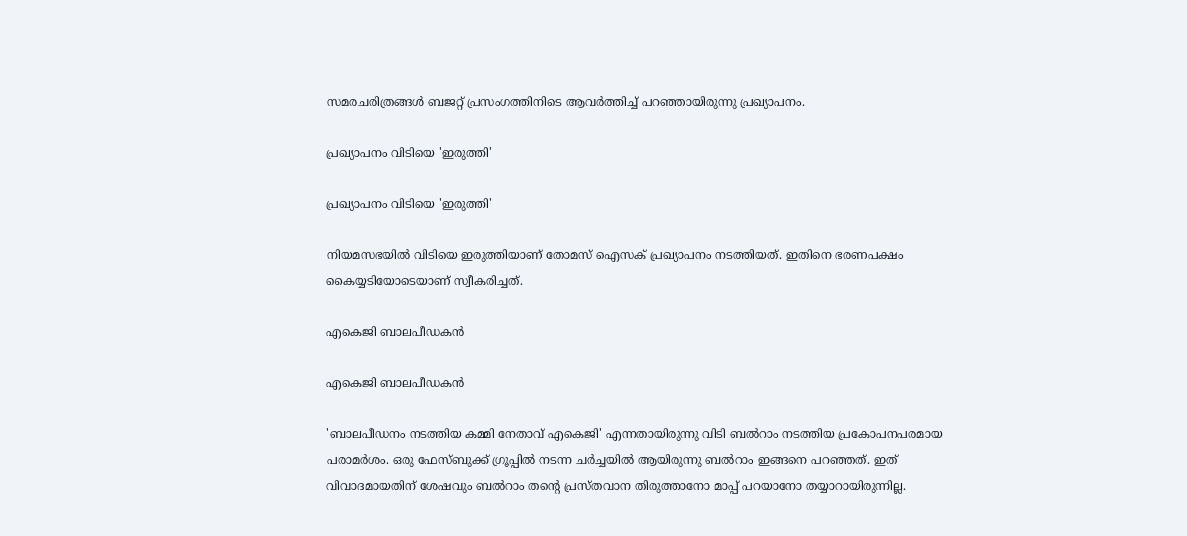സമരചരിത്രങ്ങള്‍ ബജറ്റ് പ്രസംഗത്തിനിടെ ആവര്‍ത്തിച്ച് പറഞ്ഞായിരുന്നു പ്രഖ്യാപനം.

പ്രഖ്യാപനം വിടിയെ 'ഇരുത്തി'

പ്രഖ്യാപനം വിടിയെ 'ഇരുത്തി'

നിയമസഭയില്‍ വിടിയെ ഇരുത്തിയാണ് തോമസ് ഐസക് പ്രഖ്യാപനം നടത്തിയത്. ഇതിനെ ഭരണപക്ഷം കൈയ്യടിയോടെയാണ് സ്വീകരിച്ചത്.

എകെജി ബാലപീഡകന്‍

എകെജി ബാലപീഡകന്‍

'ബാലപീഡനം നടത്തിയ കമ്മി നേതാവ് എകെജി' എന്നതായിരുന്നു വിടി ബല്‍റാം നടത്തിയ പ്രകോപനപരമായ പരാമര്‍ശം. ഒരു ഫേസ്ബുക്ക് ഗ്രൂപ്പില്‍ നടന്ന ചര്‍ച്ചയില്‍ ആയിരുന്നു ബല്‍റാം ഇങ്ങനെ പറഞ്ഞത്. ഇത് വിവാദമായതിന് ശേഷവും ബല്‍റാം തന്‍റെ പ്രസ്തവാന തിരുത്താനോ മാപ്പ് പറയാനോ തയ്യാറായിരുന്നില്ല.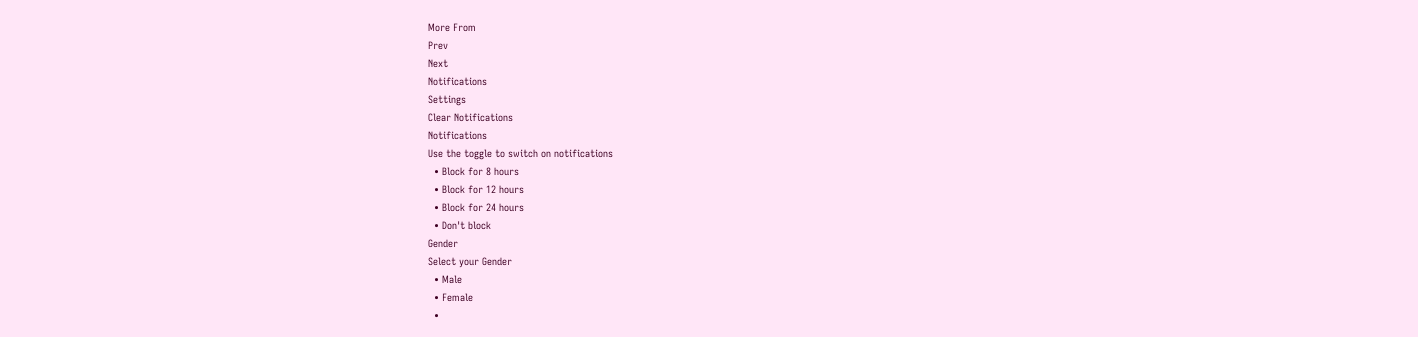More From
Prev
Next
Notifications
Settings
Clear Notifications
Notifications
Use the toggle to switch on notifications
  • Block for 8 hours
  • Block for 12 hours
  • Block for 24 hours
  • Don't block
Gender
Select your Gender
  • Male
  • Female
  •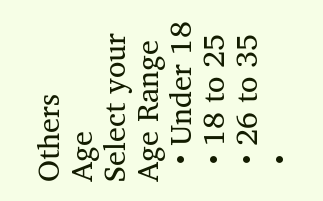Others
Age
Select your Age Range
  • Under 18
  • 18 to 25
  • 26 to 35
  •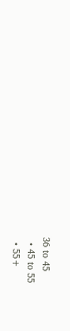36 to 45
  • 45 to 55
  • 55+